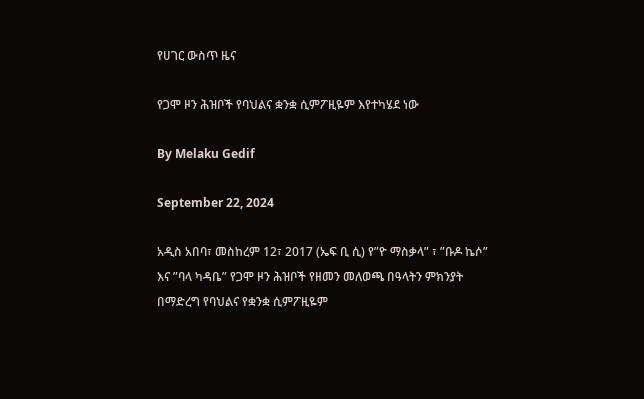የሀገር ውስጥ ዜና

የጋሞ ዞን ሕዝቦች የባህልና ቋንቋ ሲምፖዚዬም እየተካሄደ ነው

By Melaku Gedif

September 22, 2024

አዲስ አበባ፣ መስከረም 12፣ 2017 (ኤፍ ቢ ሲ) የ”ዮ ማስቃላ” ፣ ”ቡዶ ኬሶ” እና ”ባላ ካዳቤ” የጋሞ ዞን ሕዝቦች የዘመን መለወጫ በዓላትን ምክንያት በማድረግ የባህልና የቋንቋ ሲምፖዚዬም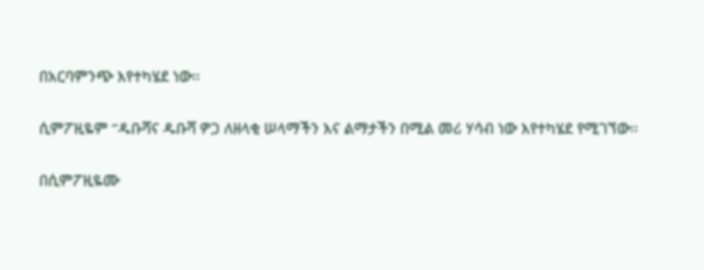በአርባምንጭ እየተካሄደ ነው፡፡

ሲምፖዚዬም ”ዱቡሻና ዱቡሻ ዎጋ ለዘላቂ ሠላማችን እና ልማታችን በሚል መሪ ሃሳብ ነው እየተካሄደ የሚገኘው፡፡

በሲምፖዚዬሙ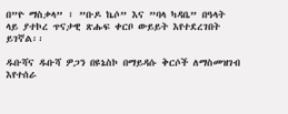በ”ዮ ማስቃላ” ፣ ”ቡዶ ኬሶ” እና ”ባላ ካዳቤ” በዓላት ላይ ያተኮረ ጥናታዊ ጽሑፍ ቀርቦ ውይይት እየተደረገበት ይገኛል፡፡

ዱቡሻና ዱቡሻ ዎጋን በዩኔስኮ በማይዳሱ ቅርሶች ለማስመዝገብ እየተሰራ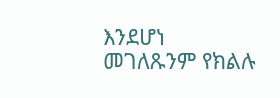እንደሆነ መገለጹንም የክልሉ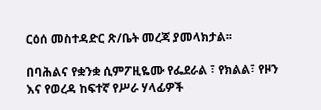ርዕሰ መስተዳድር ጽ/ቤት መረጃ ያመላክታል፡፡

በባሕልና የቋንቋ ሲምፖዚዬሙ የፌደራል ፣ የክልል፣ የዞን እና የወረዳ ከፍተኛ የሥራ ሃላፊዎች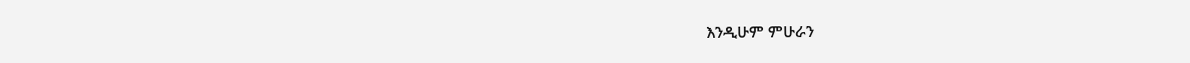እንዲሁም ምሁራን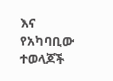እና የአካባቢው ተወላጆች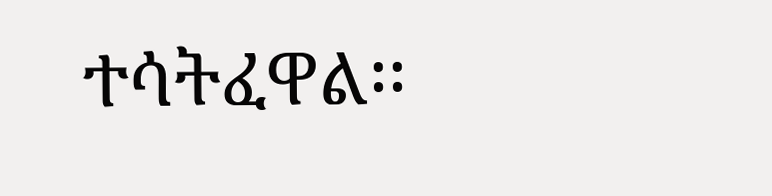ተሳትፈዋል፡፡